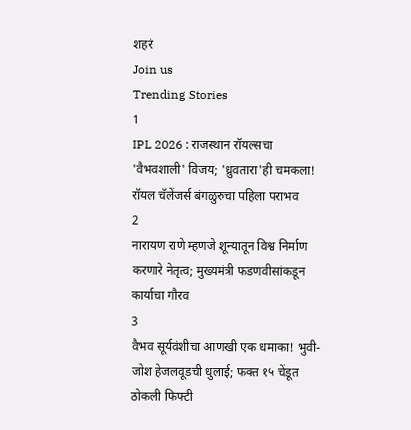शहरं
Join us
Trending Stories
1
IPL 2026 : राजस्थान रॉयल्सचा 'वैभवशाली' विजय; 'ध्रुवतारा'ही चमकला! रॉयल चॅलेंजर्स बंगळुरुचा पहिला पराभव
2
नारायण राणे म्हणजे शून्यातून विश्व निर्माण करणारे नेतृत्व; मुख्यमंत्री फडणवीसांकडून कार्याचा गौरव
3
वैभव सूर्यवंशीचा आणखी एक धमाका! भुवी-जोश हेजलवूडची धुलाई; फक्त १५ चेंडूत ठोकली फिफ्टी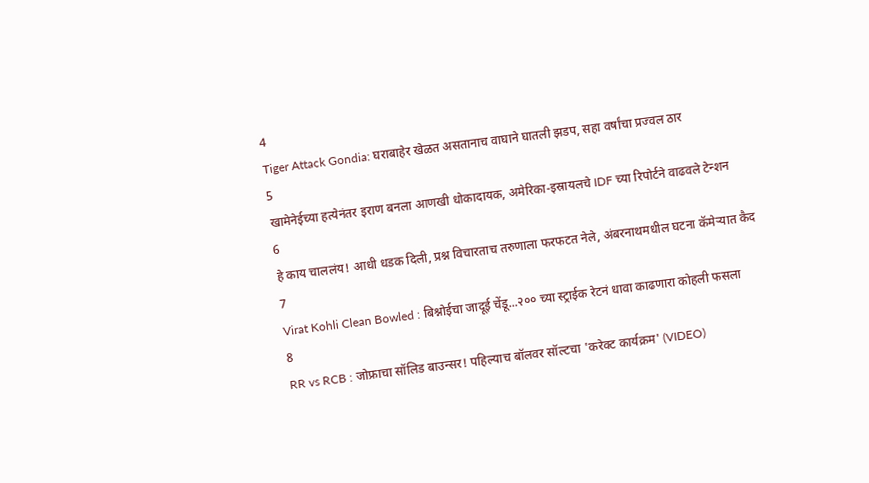4
Tiger Attack Gondia: घराबाहेर खेळत असतानाच वाघाने घातली झडप, सहा वर्षांचा प्रज्वल ठार
5
खामेनेईच्या हत्येनंतर इराण बनला आणखी धोकादायक, अमेरिका-इस्रायलचे IDF च्या रिपोर्टने वाढवले टेन्शन
6
हे काय चाललंय! आधी धडक दिली, प्रश्न विचारताच तरुणाला फरफटत नेले, अंबरनाथमधील घटना कॅमेऱ्यात कैद
7
Virat Kohli Clean Bowled : बिश्नोईचा जादूई चेंडू...२०० च्या स्ट्राईक रेटनं धावा काढणारा कोहली फसला
8
RR vs RCB : जोफ्राचा सॉलिड बाउन्सर! पहिल्याच बॉलवर सॉल्टचा 'करेक्ट कार्यक्रम' (VIDEO)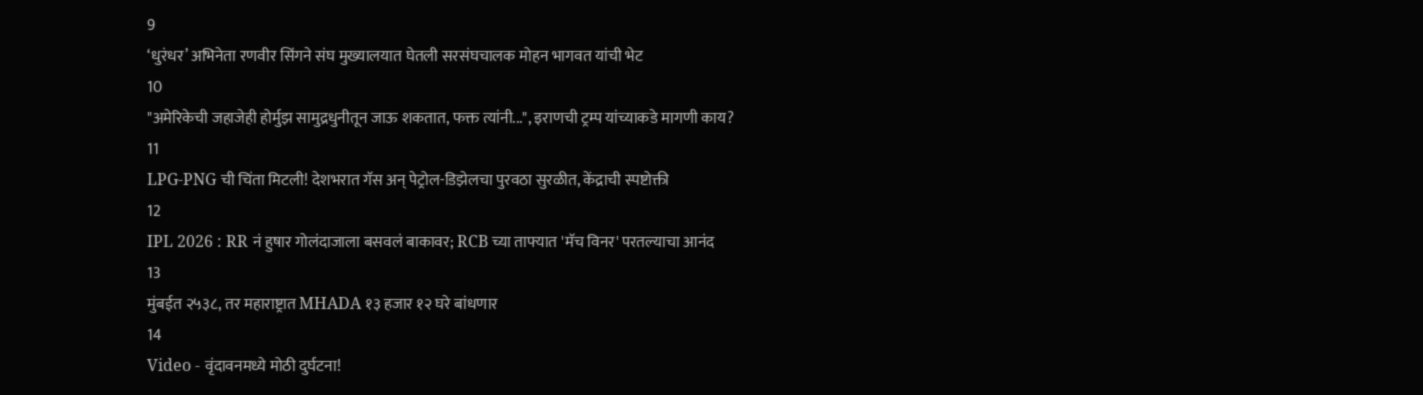9
‘धुरंधर’ अभिनेता रणवीर सिंगने संघ मुख्यालयात घेतली सरसंघचालक मोहन भागवत यांची भेट
10
"अमेरिकेची जहाजेही होर्मुझ सामुद्रधुनीतून जाऊ शकतात, फक्त त्यांनी...", इराणची ट्रम्प यांच्याकडे मागणी काय?
11
LPG-PNG ची चिंता मिटली! देशभरात गॅस अन् पेट्रोल-डिझेलचा पुरवठा सुरळीत, केंद्राची स्पष्टोक्ती
12
IPL 2026 : RR नं हुषार गोलंदाजाला बसवलं बाकावर; RCB च्या ताफ्यात 'मॅच विनर' परतल्याचा आनंद
13
मुंबईत २५३८, तर महाराष्ट्रात MHADA १३ हजार १२ घरे बांधणार
14
Video - वृंदावनमध्ये मोठी दुर्घटना!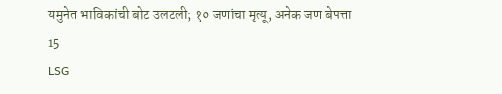यमुनेत भाविकांची बोट उलटली; १० जणांचा मृत्यू, अनेक जण बेपत्ता
15
LSG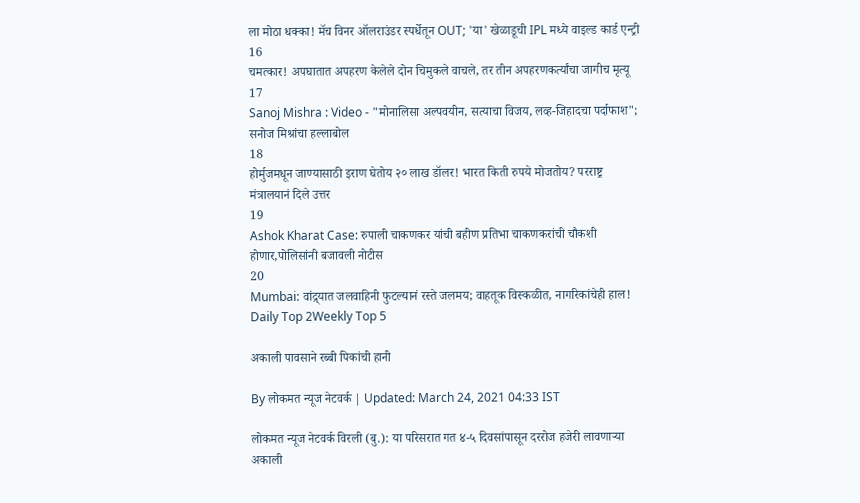ला मोठा धक्का! मॅच विनर ऑलराउंडर स्पर्धेतून OUT; 'या' खेळाडूची IPL मध्ये वाइल्ड कार्ड एन्ट्री
16
चमत्कार! अपघातात अपहरण केलेले दोन चिमुकले वाचले, तर तीन अपहरणकर्त्यांचा जागीच मृत्यू
17
Sanoj Mishra : Video - "मोनालिसा अल्पवयीन, सत्याचा विजय, लव्ह-जिहादचा पर्दाफाश"; सनोज मिश्रांचा हल्लाबोल
18
होर्मुजमधून जाण्यासाठी इराण घेतोय २० लाख डॉलर! भारत किती रुपये मोजतोय? परराष्ट्र मंत्रालयानं दिले उत्तर
19
Ashok Kharat Case: रुपाली चाकणकर यांची बहीण प्रतिभा चाकणकरांची चौकशी होणार,पोलिसांनी बजावली नोटीस
20
Mumbai: वांद्र्यात जलवाहिनी फुटल्यानं रस्ते जलमय; वाहतूक विस्कळीत, नागरिकांचेही हाल!
Daily Top 2Weekly Top 5

अकाली पावसाने रब्बी पिकांची हानी

By लोकमत न्यूज नेटवर्क | Updated: March 24, 2021 04:33 IST

लोकमत न्यूज नेटवर्क विरली (बु.): या परिसरात गत ४-५ दिवसांपासून दररोज हजेरी लावणाऱ्या अकाली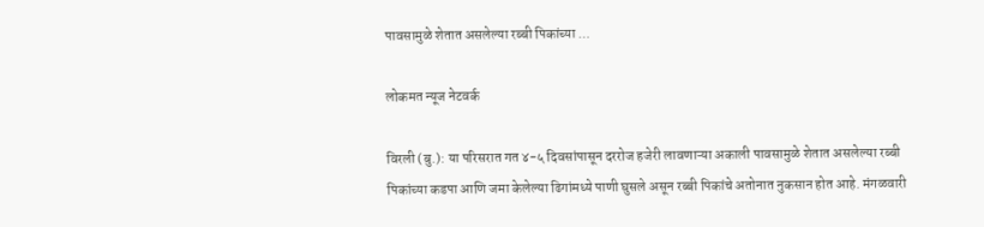पावसामुळे शेतात असलेल्या रब्बी पिकांच्या ...

लोकमत न्यूज नेटवर्क

विरली (बु.): या परिसरात गत ४-५ दिवसांपासून दररोज हजेरी लावणाऱ्या अकाली पावसामुळे शेतात असलेल्या रब्बी पिकांच्या कडपा आणि जमा केलेल्या ढिगांमध्ये पाणी घुसले असून रब्बी पिकांचे अतोनात नुकसान होत आहे. मंगळवारी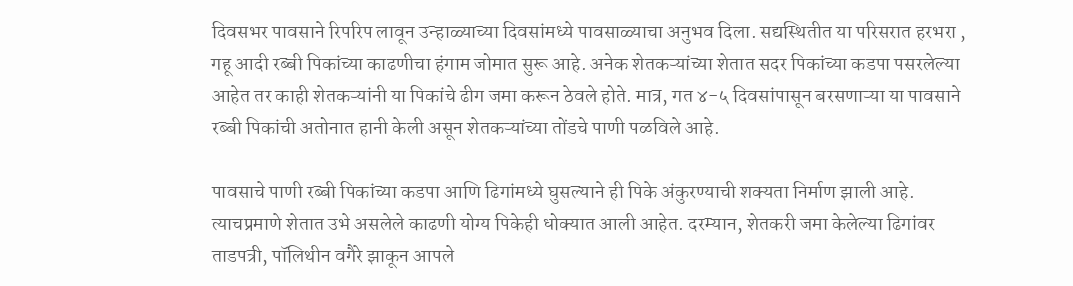दिवसभर पावसाने रिपरिप लावून उन्हाळ्याच्या दिवसांमध्ये पावसाळ्याचा अनुभव दिला. सद्यस्थितीत या परिसरात हरभरा , गहू आदी रब्बी पिकांच्या काढणीचा हंगाम जोमात सुरू आहे. अनेक शेतकऱ्यांच्या शेतात सदर पिकांच्या कडपा पसरलेल्या आहेत तर काही शेतकऱ्यांनी या पिकांचे ढीग जमा करून ठेवले होते. मात्र, गत ४-५ दिवसांपासून बरसणाऱ्या या पावसाने रब्बी पिकांची अतोनात हानी केली असून शेतकऱ्यांच्या तोंडचे पाणी पळविले आहे.

पावसाचे पाणी रब्बी पिकांच्या कडपा आणि ढिगांमध्ये घुसल्याने ही पिके अंकुरण्याची शक्यता निर्माण झाली आहे. त्याचप्रमाणे शेतात उभे असलेले काढणी योग्य पिकेही धोक्यात आली आहेत. दरम्यान, शेतकरी जमा केलेल्या ढिगांवर ताडपत्री, पॉलिथीन वगैरे झाकून आपले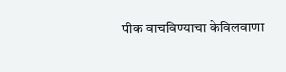पीक वाचविण्याचा केविलवाणा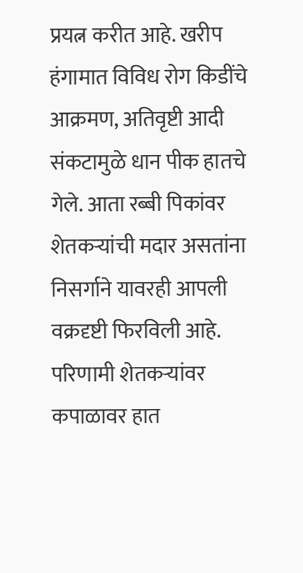प्रयत्न करीत आहे. खरीप हंगामात विविध रोग किडींचे आक्रमण, अतिवृष्टी आदी संकटामुळे धान पीक हातचे गेले. आता रब्बी पिकांवर शेतकऱ्यांची मदार असतांना निसर्गाने यावरही आपली वक्रदृष्टी फिरविली आहे. परिणामी शेतकऱ्यांवर कपाळावर हात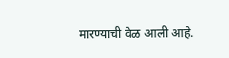मारण्याची वेळ आली आहे.